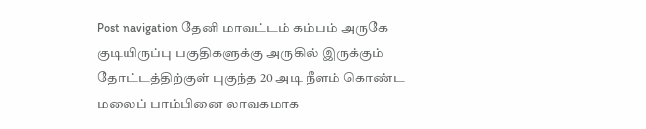Post navigation தேனி மாவட்டம் கம்பம் அருகே குடியிருப்பு பகுதிகளுக்கு அருகில் இருக்கும் தோட்டத்திற்குள் புகுந்த 20 அடி நீளம் கொண்ட மலைப் பாம்பினை லாவகமாக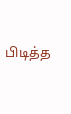பிடித்த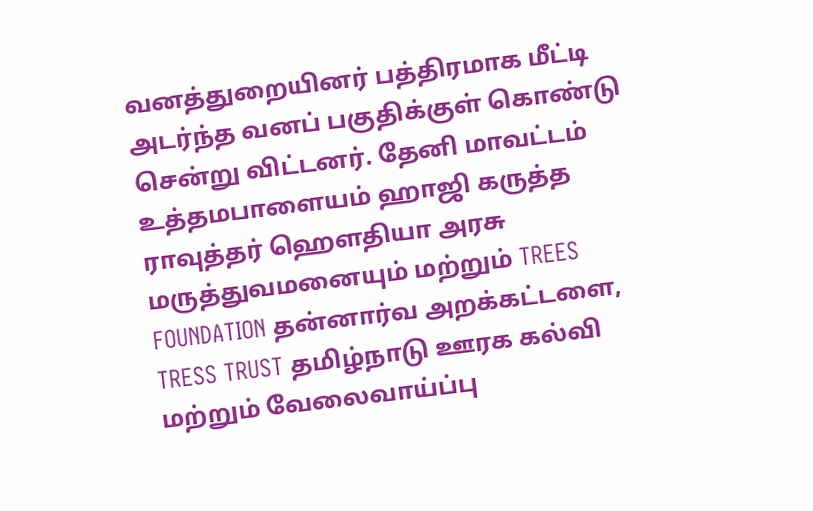வனத்துறையினர் பத்திரமாக மீட்டி அடர்ந்த வனப் பகுதிக்குள் கொண்டு சென்று விட்டனர். தேனி மாவட்டம் உத்தமபாளையம் ஹாஜி கருத்த ராவுத்தர் ஹௌதியா அரசு மருத்துவமனையும் மற்றும் TREES FOUNDATION தன்னார்வ அறக்கட்டளை, TRESS TRUST தமிழ்நாடு ஊரக கல்வி மற்றும் வேலைவாய்ப்பு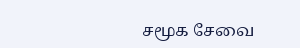சமூக சேவை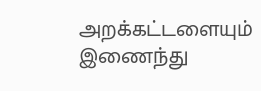அறக்கட்டளையும் இணைந்து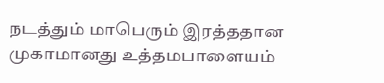நடத்தும் மாபெரும் இரத்ததான முகாமானது உத்தமபாளையம்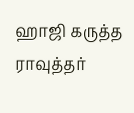ஹாஜி கருத்த ராவுத்தர்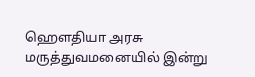ஹௌதியா அரசு மருத்துவமனையில் இன்று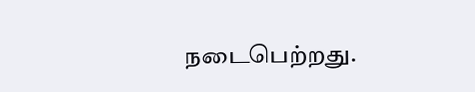நடைபெற்றது.